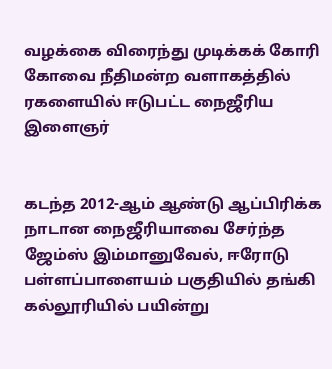வழக்கை விரைந்து முடிக்கக் கோரி கோவை நீதிமன்ற வளாகத்தில் ரகளையில் ஈடுபட்ட நைஜீரிய இளைஞர்


கடந்த 2012-ஆம் ஆண்டு ஆப்பிரிக்க நாடான நைஜீரியாவை சேர்ந்த ஜேம்ஸ் இம்மானுவேல், ஈரோடு பள்ளப்பாளையம் பகுதியில் தங்கி கல்லூரியில் பயின்று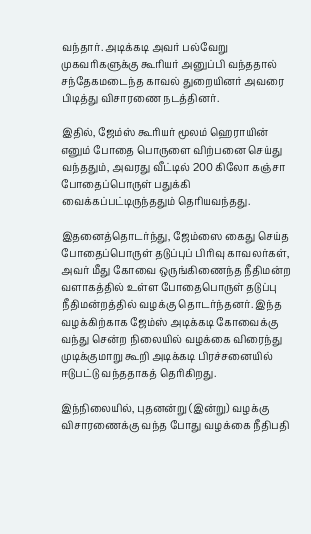வந்தார். அடிக்கடி அவர் பல்வேறு முகவரிகளுக்கு கூரியர் அனுப்பி வந்ததால் சந்தேகமடைந்த காவல் துறையினர் அவரை பிடித்து விசாரணை நடத்தினர்.

இதில், ஜேம்ஸ் கூரியர் மூலம் ஹெராயின் எனும் போதை பொருளை விற்பனை செய்து வந்ததும், அவரது வீட்டில் 200 கிலோ கஞ்சா போதைப்பொருள் பதுக்கி வைக்கப்பட்டிருந்ததும் தெரியவந்தது.

இதனைத்தொடர்ந்து, ஜேம்ஸை கைது செய்த போதைப்பொருள் தடுப்புப் பிரிவு காவலர்கள், அவர் மீது கோவை ஒருங்கிணைந்த நீதிமன்ற வளாகத்தில் உள்ள போதைபொருள் தடுப்பு நீதிமன்றத்தில் வழக்கு தொடர்ந்தனர். இந்த வழக்கிற்காக ஜேம்ஸ் அடிக்கடி கோவைக்கு வந்து சென்ற நிலையில் வழக்கை விரைந்து முடிக்குமாறு கூறி அடிக்கடி பிரச்சனையில் ஈடுபட்டு வந்ததாகத் தெரிகிறது.

இந்நிலையில், புதனன்று (இன்று) வழக்கு விசாரணைக்கு வந்த போது வழக்கை நீதிபதி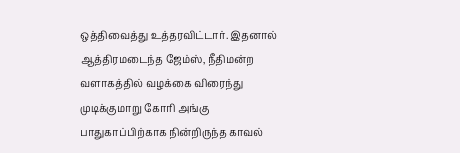ஒத்திவைத்து உத்தரவிட்டார். இதனால் ஆத்திரமடைந்த ஜேம்ஸ், நீதிமன்ற வளாகத்தில் வழக்கை விரைந்து முடிக்குமாறு கோரி அங்கு பாதுகாப்பிற்காக நின்றிருந்த காவல்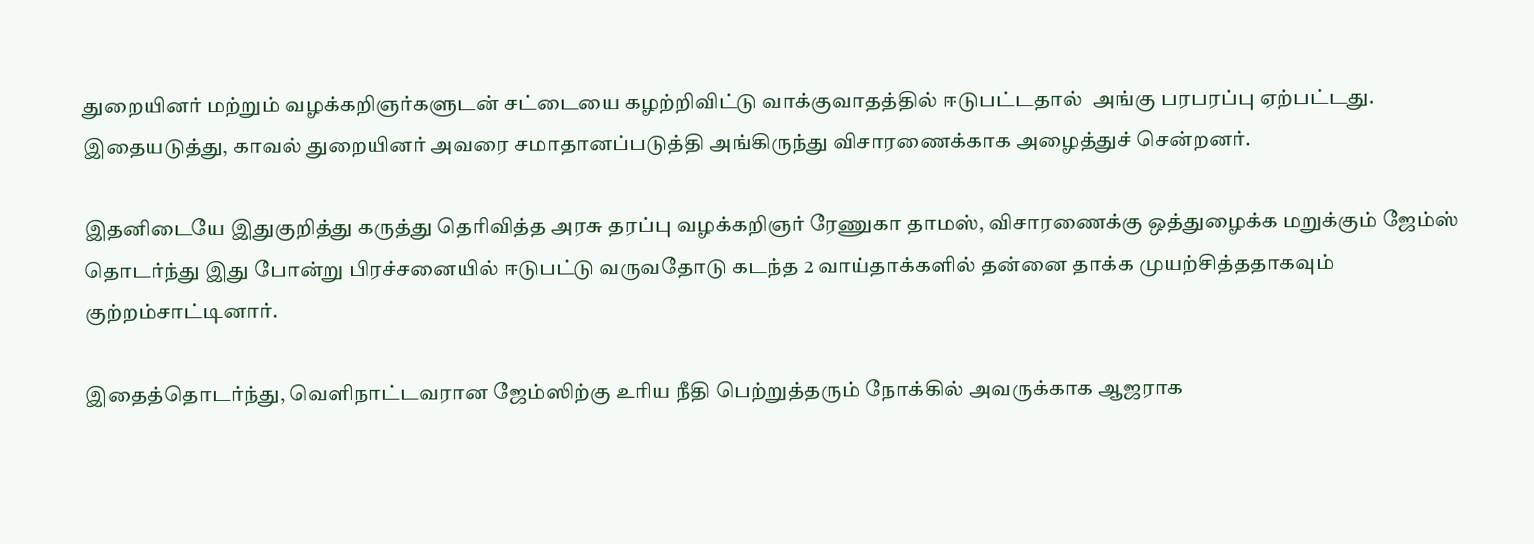துறையினர் மற்றும் வழக்கறிஞர்களுடன் சட்டையை கழற்றிவிட்டு வாக்குவாதத்தில் ஈடுபட்டதால்  அங்கு பரபரப்பு ஏற்பட்டது. இதையடுத்து, காவல் துறையினர் அவரை சமாதானப்படுத்தி அங்கிருந்து விசாரணைக்காக அழைத்துச் சென்றனர்.

இதனிடையே இதுகுறித்து கருத்து தெரிவித்த அரசு தரப்பு வழக்கறிஞர் ரேணுகா தாமஸ், விசாரணைக்கு ஒத்துழைக்க மறுக்கும் ஜேம்ஸ் தொடர்ந்து இது போன்று பிரச்சனையில் ஈடுபட்டு வருவதோடு கடந்த 2 வாய்தாக்களில் தன்னை தாக்க முயற்சித்ததாகவும் குற்றம்சாட்டினார்.

இதைத்தொடர்ந்து, வெளிநாட்டவரான ஜேம்ஸிற்கு உரிய நீதி பெற்றுத்தரும் நோக்கில் அவருக்காக ஆஜராக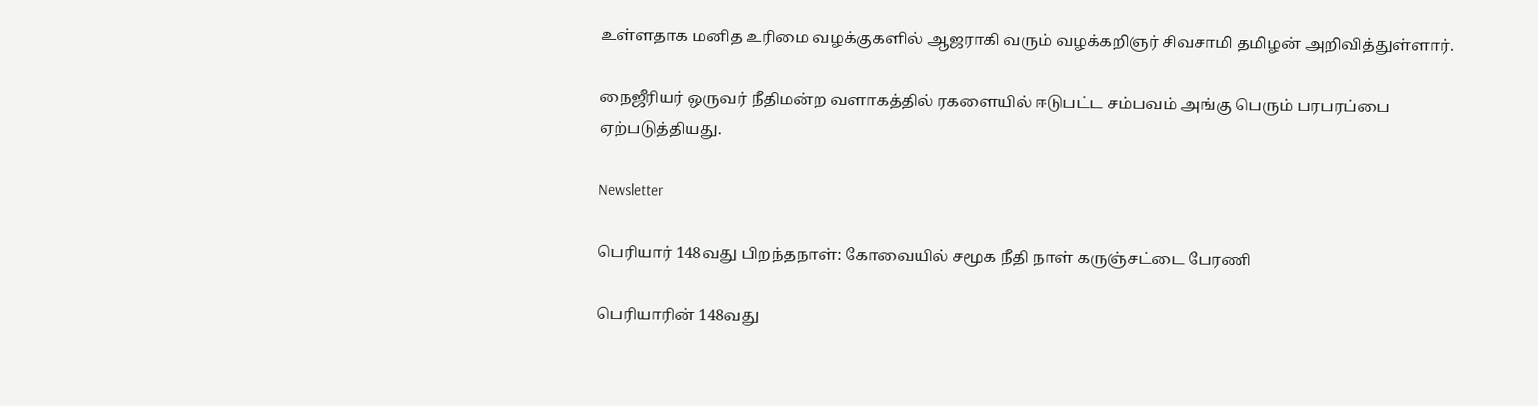உள்ளதாக மனித உரிமை வழக்குகளில் ஆஜராகி வரும் வழக்கறிஞர் சிவசாமி தமிழன் அறிவித்துள்ளார்.

நைஜீரியர் ஒருவர் நீதிமன்ற வளாகத்தில் ரகளையில் ஈடுபட்ட சம்பவம் அங்கு பெரும் பரபரப்பை ஏற்படுத்தியது.

Newsletter

பெரியார் 148வது பிறந்தநாள்: கோவையில் சமூக நீதி நாள் கருஞ்சட்டை பேரணி

பெரியாரின் 148வது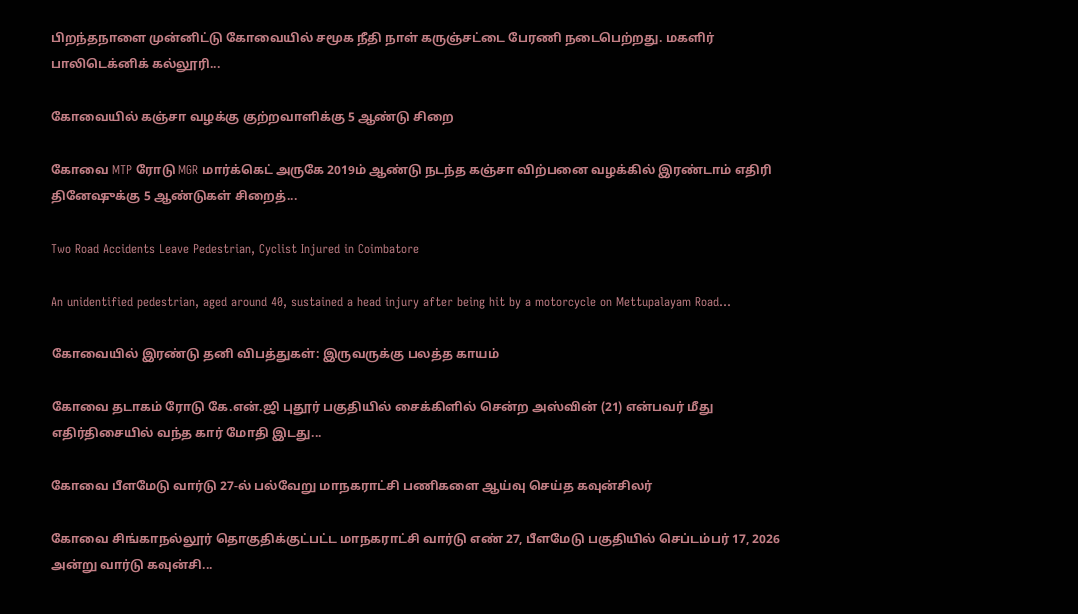பிறந்தநாளை முன்னிட்டு கோவையில் சமூக நீதி நாள் கருஞ்சட்டை பேரணி நடைபெற்றது. மகளிர் பாலிடெக்னிக் கல்லூரி...

கோவையில் கஞ்சா வழக்கு குற்றவாளிக்கு 5 ஆண்டு சிறை

கோவை MTP ரோடு MGR மார்க்கெட் அருகே 2019ம் ஆண்டு நடந்த கஞ்சா விற்பனை வழக்கில் இரண்டாம் எதிரி தினேஷுக்கு 5 ஆண்டுகள் சிறைத்...

Two Road Accidents Leave Pedestrian, Cyclist Injured in Coimbatore

An unidentified pedestrian, aged around 40, sustained a head injury after being hit by a motorcycle on Mettupalayam Road...

கோவையில் இரண்டு தனி விபத்துகள்: இருவருக்கு பலத்த காயம்

கோவை தடாகம் ரோடு கே.என்.ஜி புதூர் பகுதியில் சைக்கிளில் சென்ற அஸ்வின் (21) என்பவர் மீது எதிர்திசையில் வந்த கார் மோதி இடது...

கோவை பீளமேடு வார்டு 27-ல் பல்வேறு மாநகராட்சி பணிகளை ஆய்வு செய்த கவுன்சிலர்

கோவை சிங்காநல்லூர் தொகுதிக்குட்பட்ட மாநகராட்சி வார்டு எண் 27, பீளமேடு பகுதியில் செப்டம்பர் 17, 2026 அன்று வார்டு கவுன்சி...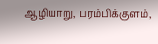ஆழியாறு, பரம்பிக்குளம்,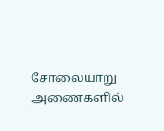சோலையாறு அணைகளில்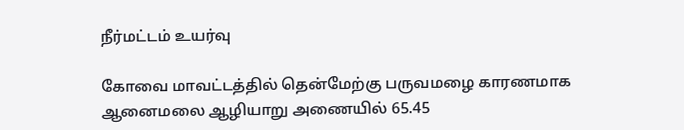நீர்மட்டம் உயர்வு

கோவை மாவட்டத்தில் தென்மேற்கு பருவமழை காரணமாக ஆனைமலை ஆழியாறு அணையில் 65.45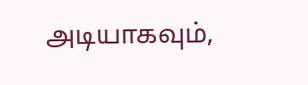அடியாகவும்,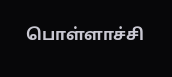பொள்ளாச்சி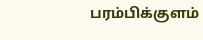பரம்பிக்குளம்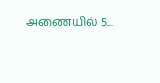அணையில் 5...